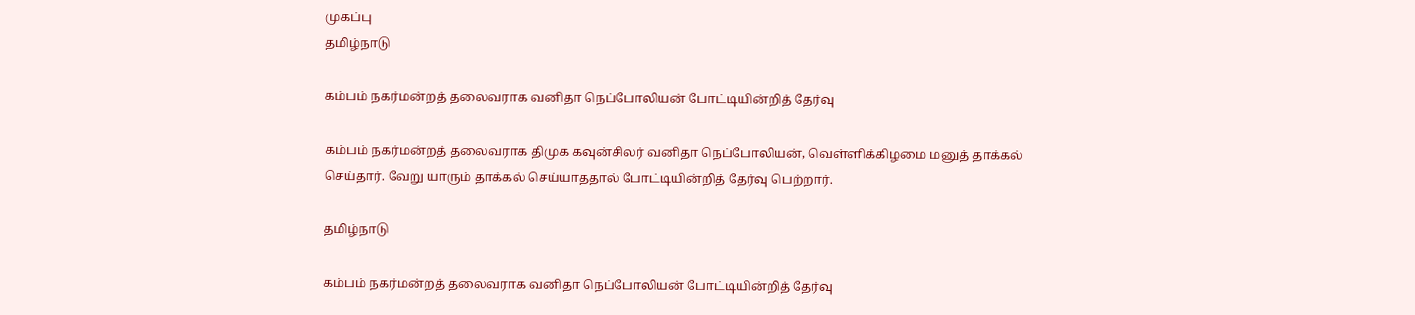முகப்பு
தமிழ்நாடு

கம்பம் நகர்மன்றத் தலைவராக வனிதா நெப்போலியன் போட்டியின்றித் தேர்வு

கம்பம் நகர்மன்றத் தலைவராக திமுக கவுன்சிலர் வனிதா நெப்போலியன், வெள்ளிக்கிழமை மனுத் தாக்கல் செய்தார். வேறு யாரும் தாக்கல் செய்யாததால் போட்டியின்றித் தேர்வு பெற்றார்.

தமிழ்நாடு

கம்பம் நகர்மன்றத் தலைவராக வனிதா நெப்போலியன் போட்டியின்றித் தேர்வு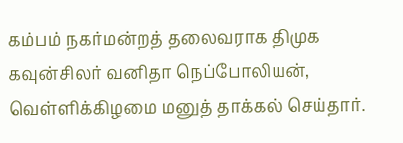கம்பம் நகர்மன்றத் தலைவராக திமுக கவுன்சிலர் வனிதா நெப்போலியன், வெள்ளிக்கிழமை மனுத் தாக்கல் செய்தார்.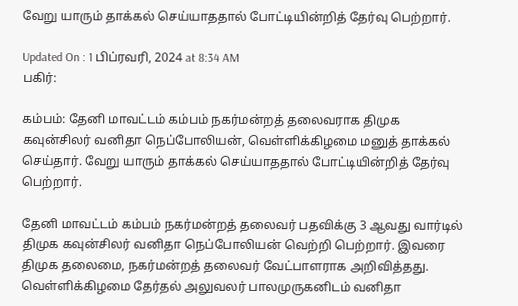வேறு யாரும் தாக்கல் செய்யாததால் போட்டியின்றித் தேர்வு பெற்றார்.

Updated On : 1 பிப்ரவரி, 2024 at 8:34 AM
பகிர்:

கம்பம்: தேனி மாவட்டம் கம்பம் நகர்மன்றத் தலைவராக திமுக கவுன்சிலர் வனிதா நெப்போலியன், வெள்ளிக்கிழமை மனுத் தாக்கல் செய்தார். வேறு யாரும் தாக்கல் செய்யாததால் போட்டியின்றித் தேர்வு பெற்றார்.

தேனி மாவட்டம் கம்பம் நகர்மன்றத் தலைவர் பதவிக்கு 3 ஆவது வார்டில் திமுக கவுன்சிலர் வனிதா நெப்போலியன் வெற்றி பெற்றார். இவரை திமுக தலைமை, நகர்மன்றத் தலைவர் வேட்பாளராக அறிவித்தது. வெள்ளிக்கிழமை தேர்தல் அலுவலர் பாலமுருகனிடம் வனிதா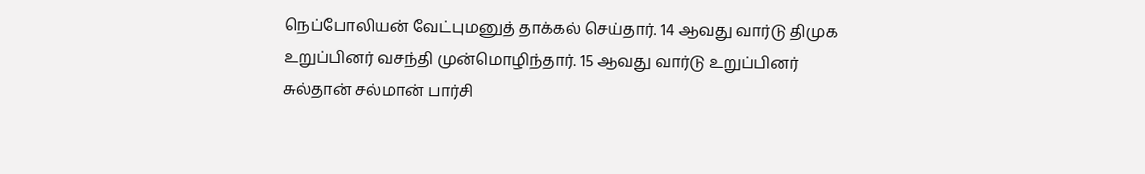நெப்போலியன் வேட்புமனுத் தாக்கல் செய்தார். 14 ஆவது வார்டு திமுக உறுப்பினர் வசந்தி முன்மொழிந்தார். 15 ஆவது வார்டு உறுப்பினர் சுல்தான் சல்மான் பார்சி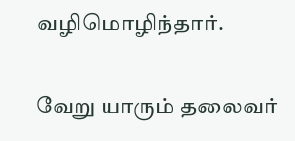வழிமொழிந்தார்.

வேறு யாரும் தலைவர்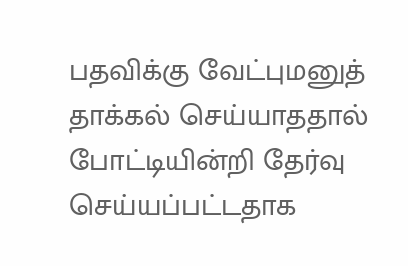பதவிக்கு வேட்புமனுத் தாக்கல் செய்யாததால் போட்டியின்றி தேர்வு செய்யப்பட்டதாக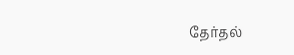தேர்தல்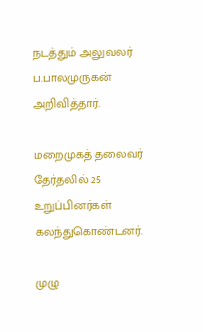நடத்தும் அலுவலர் ப.பாலமுருகன் அறிவித்தார்.

மறைமுகத் தலைவர் தேர்தலில் 25  உறுப்பினர்கள் கலந்துகொண்டனர்.

முழு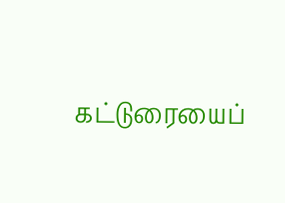கட்டுரையைப்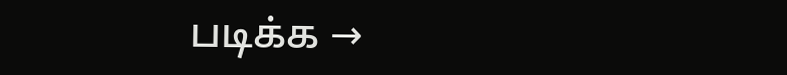படிக்க →